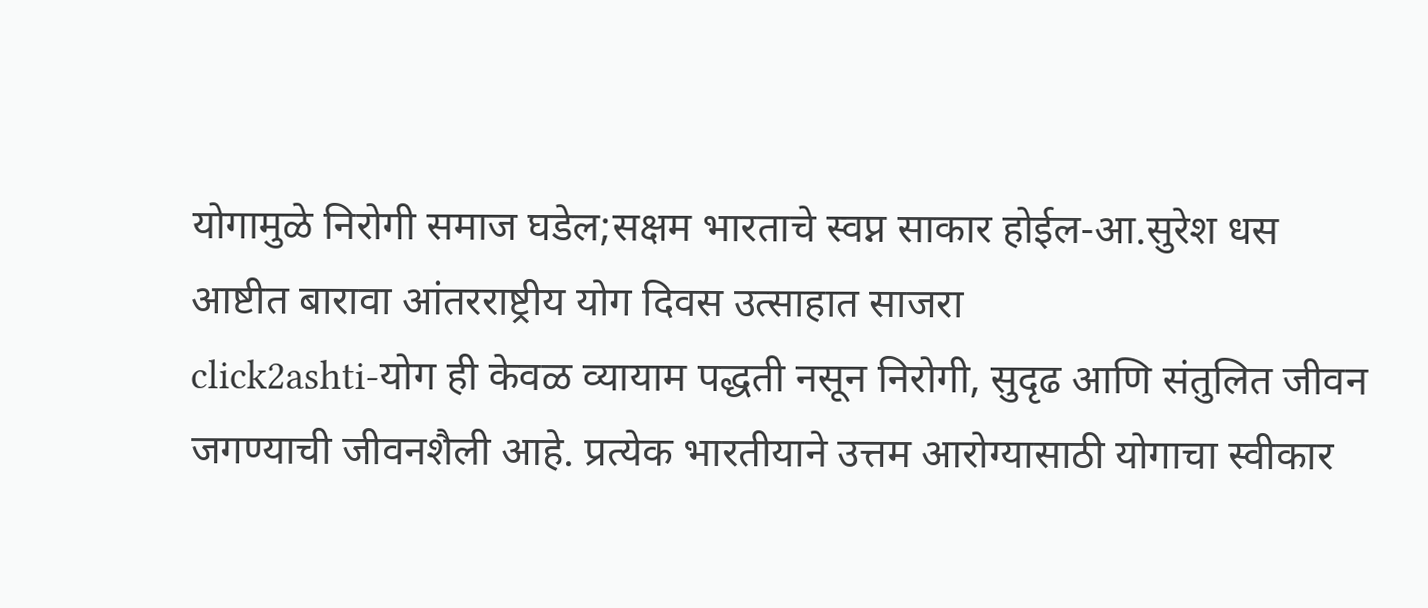योगामुळे निरोगी समाज घडेल;सक्षम भारताचे स्वप्न साकार होईल-आ.सुरेश धस
आष्टीत बारावा आंतरराष्ट्रीय योग दिवस उत्साहात साजरा
click2ashti-योग ही केवळ व्यायाम पद्धती नसून निरोगी, सुदृढ आणि संतुलित जीवन जगण्याची जीवनशैली आहे. प्रत्येक भारतीयाने उत्तम आरोग्यासाठी योगाचा स्वीकार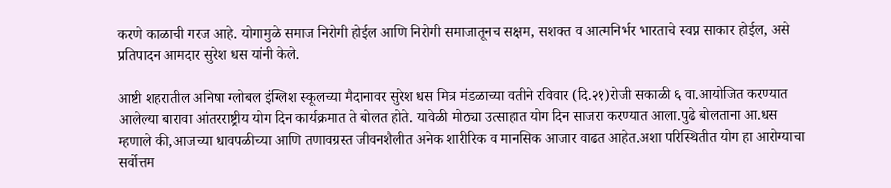करणे काळाची गरज आहे. योगामुळे समाज निरोगी होईल आणि निरोगी समाजातूनच सक्षम, सशक्त व आत्मनिर्भर भारताचे स्वप्न साकार होईल, असे प्रतिपादन आमदार सुरेश धस यांनी केले.

आष्टी शहरातील अनिषा ग्लोबल इंग्लिश स्कूलच्या मैदानावर सुरेश धस मित्र मंडळाच्या वतीने रविवार (दि.२१)रोजी सकाळी ६ वा.आयोजित करण्यात आलेल्या बारावा आंतरराष्ट्रीय योग दिन कार्यक्रमात ते बोलत होते. यावेळी मोठ्या उत्साहात योग दिन साजरा करण्यात आला.पुढे बोलताना आ.धस म्हणाले की,आजच्या धावपळीच्या आणि तणावग्रस्त जीवनशैलीत अनेक शारीरिक व मानसिक आजार वाढत आहेत.अशा परिस्थितीत योग हा आरोग्याचा सर्वोत्तम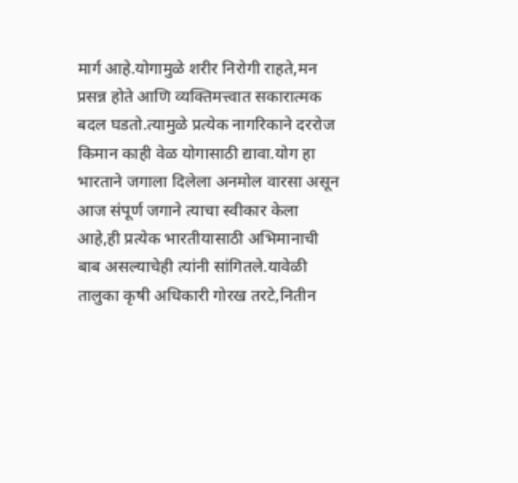मार्ग आहे.योगामुळे शरीर निरोगी राहते,मन प्रसन्न होते आणि व्यक्तिमत्त्वात सकारात्मक बदल घडतो.त्यामुळे प्रत्येक नागरिकाने दररोज किमान काही वेळ योगासाठी द्यावा.योग हा भारताने जगाला दिलेला अनमोल वारसा असून आज संपूर्ण जगाने त्याचा स्वीकार केला आहे,ही प्रत्येक भारतीयासाठी अभिमानाची बाब असल्याचेही त्यांनी सांगितले.यावेळी तालुका कृषी अधिकारी गोरख तरटे,नितीन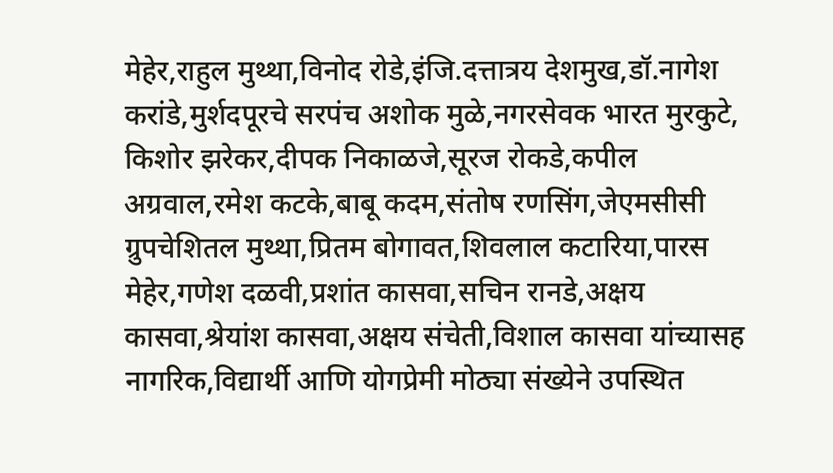मेहेर,राहुल मुथ्था,विनोद रोडे,इंजि.दत्तात्रय देशमुख,डॉ.नागेश करांडे,मुर्शदपूरचे सरपंच अशोक मुळे,नगरसेवक भारत मुरकुटे, किशोर झरेकर,दीपक निकाळजे,सूरज रोकडे,कपील अग्रवाल,रमेश कटके,बाबू कदम,संतोष रणसिंग,जेएमसीसी ग्रुपचेशितल मुथ्था,प्रितम बोगावत,शिवलाल कटारिया,पारस मेहेर,गणेश दळवी,प्रशांत कासवा,सचिन रानडे,अक्षय कासवा,श्रेयांश कासवा,अक्षय संचेती,विशाल कासवा यांच्यासह नागरिक,विद्यार्थी आणि योगप्रेमी मोठ्या संख्येने उपस्थित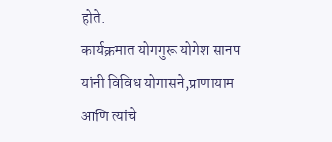होते.
कार्यक्रमात योगगुरू योगेश सानप यांनी विविध योगासने,प्राणायाम आणि त्यांचे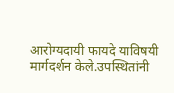आरोग्यदायी फायदे याविषयी मार्गदर्शन केले.उपस्थितांनी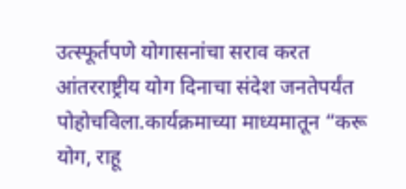उत्स्फूर्तपणे योगासनांचा सराव करत आंतरराष्ट्रीय योग दिनाचा संदेश जनतेपर्यंत पोहोचविला.कार्यक्रमाच्या माध्यमातून “करू योग, राहू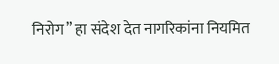निरोग” हा संदेश देत नागरिकांना नियमित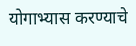योगाभ्यास करण्याचे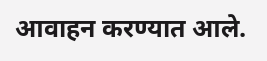आवाहन करण्यात आले.